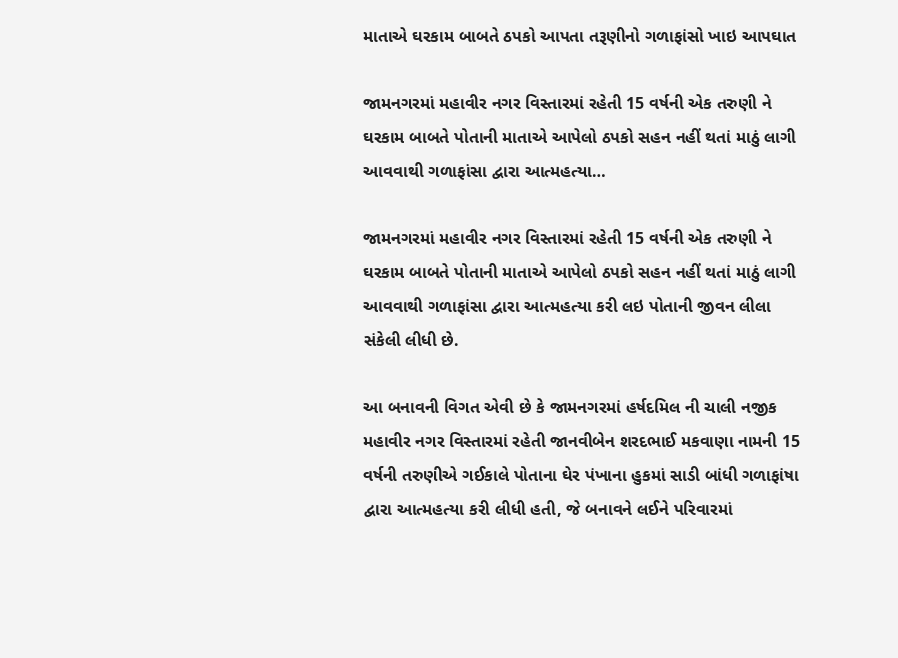માતાએ ઘરકામ બાબતે ઠપકો આપતા તરૂણીનો ગળાફાંસો ખાઇ આપઘાત

જામનગરમાં મહાવીર નગર વિસ્તારમાં રહેતી 15 વર્ષની એક તરુણી ને ઘરકામ બાબતે પોતાની માતાએ આપેલો ઠપકો સહન નહીં થતાં માઠું લાગી આવવાથી ગળાફાંસા દ્વારા આત્મહત્યા…

જામનગરમાં મહાવીર નગર વિસ્તારમાં રહેતી 15 વર્ષની એક તરુણી ને ઘરકામ બાબતે પોતાની માતાએ આપેલો ઠપકો સહન નહીં થતાં માઠું લાગી આવવાથી ગળાફાંસા દ્વારા આત્મહત્યા કરી લઇ પોતાની જીવન લીલા સંકેલી લીધી છે.

આ બનાવની વિગત એવી છે કે જામનગરમાં હર્ષદમિલ ની ચાલી નજીક મહાવીર નગર વિસ્તારમાં રહેતી જાનવીબેન શરદભાઈ મકવાણા નામની 15 વર્ષની તરુણીએ ગઈકાલે પોતાના ઘેર પંખાના હુકમાં સાડી બાંધી ગળાફાંષા દ્વારા આત્મહત્યા કરી લીધી હતી, જે બનાવને લઈને પરિવારમાં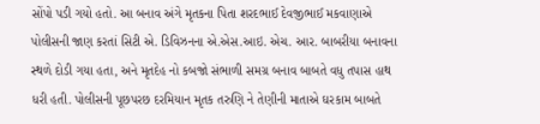સોંપો પડી ગયો હતો. આ બનાવ અંગે મૃતકના પિતા શરદભાઈ દેવજીભાઈ મકવાણાએ પોલીસની જાણ કરતાં સિટી એ. ડિવિઝનના એ.એસ.આઇ. એચ. આર. બાબરીયા બનાવના સ્થળે દોડી ગયા હતા, અને મૃતદેહ નો કબજો સંભાળી સમગ્ર બનાવ બાબતે વધુ તપાસ હાથ ધરી હતી. પોલીસની પૂછપરછ દરમિયાન મૃતક તરુણિ ને તેણીની માતાએ ઘરકામ બાબતે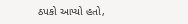ઠપકો આપ્યો હતો,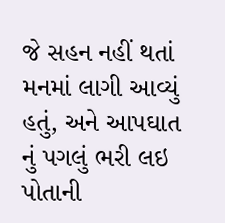જે સહન નહીં થતાં મનમાં લાગી આવ્યું હતું, અને આપઘાત નું પગલું ભરી લઇ પોતાની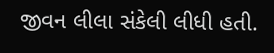જીવન લીલા સંકેલી લીધી હતી.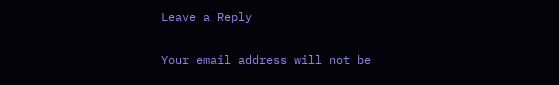Leave a Reply

Your email address will not be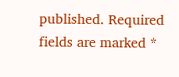published. Required fields are marked *